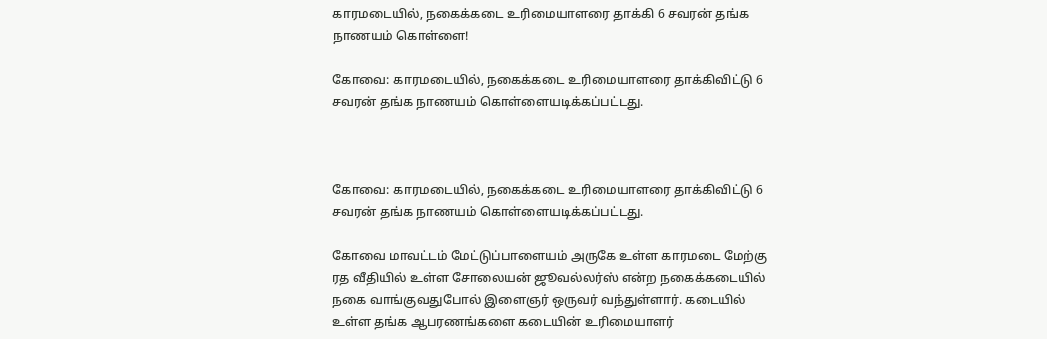காரமடையில், நகைக்கடை உரிமையாளரை தாக்கி 6 சவரன் தங்க நாணயம் கொள்ளை!

கோவை: காரமடையில், நகைக்கடை உரிமையாளரை தாக்கிவிட்டு 6 சவரன் தங்க நாணயம் கொள்ளையடிக்கப்பட்டது.



கோவை: காரமடையில், நகைக்கடை உரிமையாளரை தாக்கிவிட்டு 6 சவரன் தங்க நாணயம் கொள்ளையடிக்கப்பட்டது.

கோவை மாவட்டம் மேட்டுப்பாளையம் அருகே உள்ள காரமடை மேற்கு ரத வீதியில் உள்ள சோலையன் ஜூவல்லர்ஸ் என்ற நகைக்கடையில் நகை வாங்குவதுபோல் இளைஞர் ஒருவர் வந்துள்ளார். கடையில் உள்ள தங்க ஆபரணங்களை கடையின் உரிமையாளர்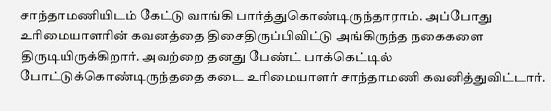சாந்தாமணியிடம் கேட்டு வாங்கி பார்த்துகொண்டிருந்தாராம். அப்போது உரிமையாளரின் கவனத்தை திசைதிருப்பிவிட்டு அங்கிருந்த நகைகளை திருடியிருக்கிறார். அவற்றை தனது பேண்ட் பாக்கெட்டில் போட்டுக்கொண்டிருந்ததை கடை உரிமையாளர் சாந்தாமணி கவனித்துவிட்டார்.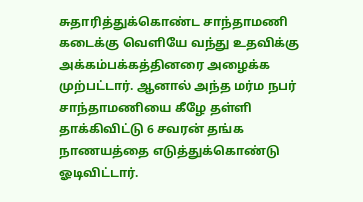சுதாரித்துக்கொண்ட சாந்தாமணி கடைக்கு வெளியே வந்து உதவிக்கு அக்கம்பக்கத்தினரை அழைக்க முற்பட்டார். ஆனால் அந்த மர்ம நபர் சாந்தாமணியை கீழே தள்ளி தாக்கிவிட்டு 6 சவரன் தங்க நாணயத்தை எடுத்துக்கொண்டு ஓடிவிட்டார்.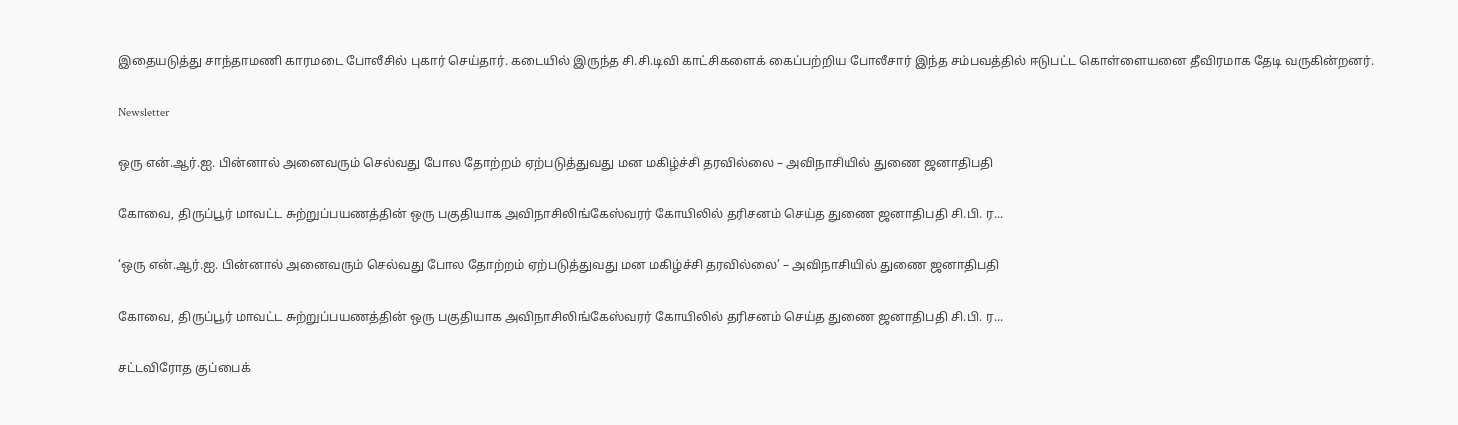இதையடுத்து சாந்தாமணி காரமடை போலீசில் புகார் செய்தார். கடையில் இருந்த சி.சி.டிவி காட்சிகளைக் கைப்பற்றிய போலீசார் இந்த சம்பவத்தில் ஈடுபட்ட கொள்ளையனை தீவிரமாக தேடி வருகின்றனர்.

Newsletter

ஒரு என்.ஆர்.ஐ. பின்னால் அனைவரும் செல்வது போல தோற்றம் ஏற்படுத்துவது மன மகிழ்ச்சி தரவில்லை – அவிநாசியில் துணை ஜனாதிபதி

கோவை, திருப்பூர் மாவட்ட சுற்றுப்பயணத்தின் ஒரு பகுதியாக அவிநாசிலிங்கேஸ்வரர் கோயிலில் தரிசனம் செய்த துணை ஜனாதிபதி சி.பி. ர...

‘ஒரு என்.ஆர்.ஐ. பின்னால் அனைவரும் செல்வது போல தோற்றம் ஏற்படுத்துவது மன மகிழ்ச்சி தரவில்லை’ – அவிநாசியில் துணை ஜனாதிபதி

கோவை, திருப்பூர் மாவட்ட சுற்றுப்பயணத்தின் ஒரு பகுதியாக அவிநாசிலிங்கேஸ்வரர் கோயிலில் தரிசனம் செய்த துணை ஜனாதிபதி சி.பி. ர...

சட்டவிரோத குப்பைக்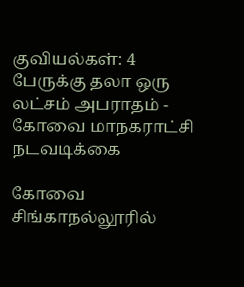குவியல்கள்: 4 பேருக்கு தலா ஒரு லட்சம் அபராதம் - கோவை மாநகராட்சி நடவடிக்கை

கோவை சிங்காநல்லூரில்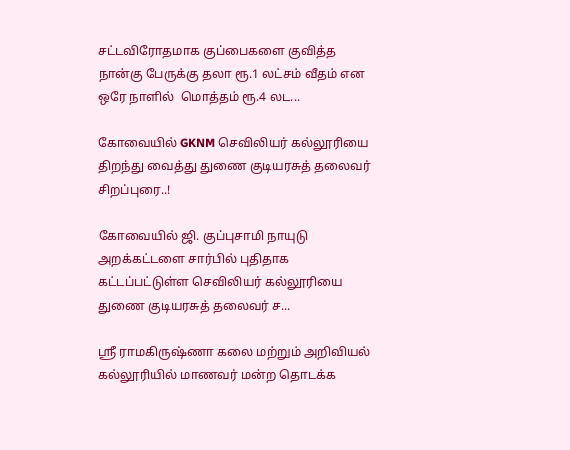சட்டவிரோதமாக குப்பைகளை குவித்த நான்கு பேருக்கு தலா ரூ.1 லட்சம் வீதம் என ஒரே நாளில்  மொத்தம் ரூ.4 லட...

கோவையில் GKNM செவிலியர் கல்லூரியை திறந்து வைத்து துணை குடியரசுத் தலைவர் சிறப்புரை..!

கோவையில் ஜி. குப்புசாமி நாயுடு அறக்கட்டளை சார்பில் புதிதாக கட்டப்பட்டுள்ள செவிலியர் கல்லூரியை துணை குடியரசுத் தலைவர் ச...

ஸ்ரீ ராமகிருஷ்ணா கலை மற்றும் அறிவியல் கல்லூரியில் மாணவர் மன்ற தொடக்க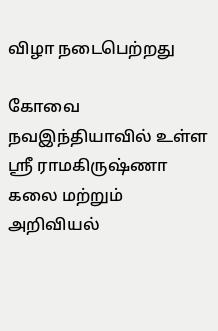விழா நடைபெற்றது

கோவை நவஇந்தியாவில் உள்ள ஸ்ரீ ராமகிருஷ்ணா கலை மற்றும் அறிவியல்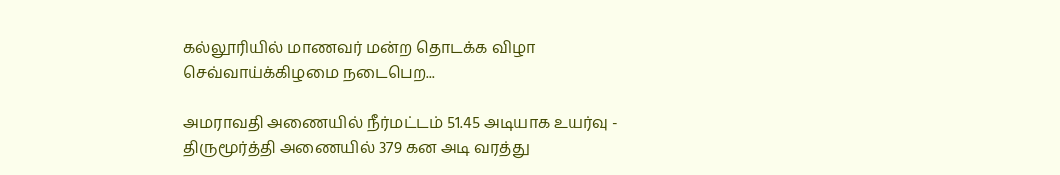கல்லூரியில் மாணவர் மன்ற தொடக்க விழா செவ்வாய்க்கிழமை நடைபெற...

அமராவதி அணையில் நீர்மட்டம் 51.45 அடியாக உயர்வு - திருமூர்த்தி அணையில் 379 கன அடி வரத்து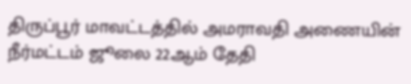திருப்பூர் மாவட்டத்தில் அமராவதி அணையின் நீர்மட்டம் ஜூலை 22ஆம் தேதி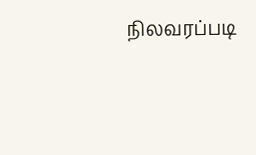நிலவரப்படி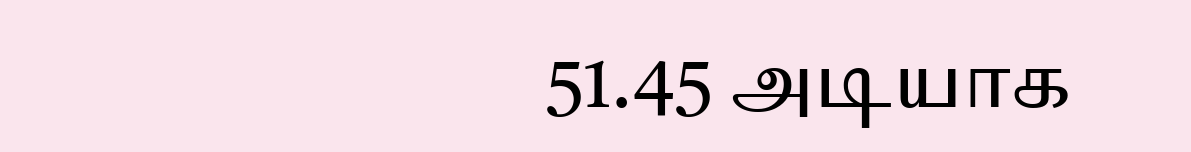51.45 அடியாக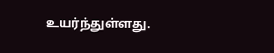உயர்ந்துள்ளது.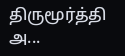திருமூர்த்தி அ...